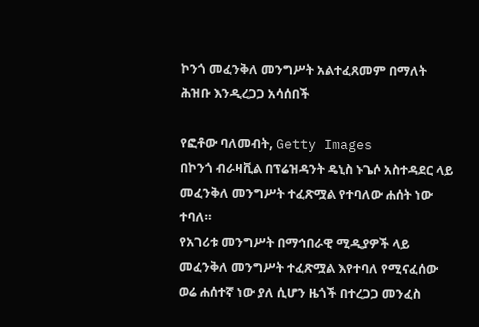ኮንጎ መፈንቅለ መንግሥት አልተፈጸመም በማለት ሕዝቡ እንዲረጋጋ አሳሰበች

የፎቶው ባለመብት, Getty Images
በኮንጎ ብራዛቪል በፕሬዝዳንት ዴኒስ ኑጌሶ አስተዳደር ላይ መፈንቅለ መንግሥት ተፈጽሟል የተባለው ሐሰት ነው ተባለ።
የአገሪቱ መንግሥት በማኅበራዊ ሚዲያዎች ላይ መፈንቅለ መንግሥት ተፈጽሟል እየተባለ የሚናፈሰው ወሬ ሐሰተኛ ነው ያለ ሲሆን ዜጎች በተረጋጋ መንፈስ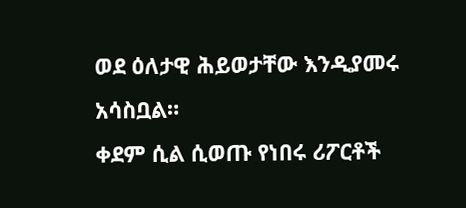ወደ ዕለታዊ ሕይወታቸው እንዲያመሩ አሳስቧል።
ቀደም ሲል ሲወጡ የነበሩ ሪፖርቶች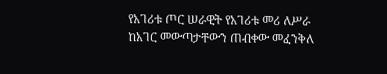የአገሪቱ ጦር ሠራዊት የአገሪቱ መሪ ለሥራ ከአገር መውጣታቸውን ጠብቀው መፈንቅለ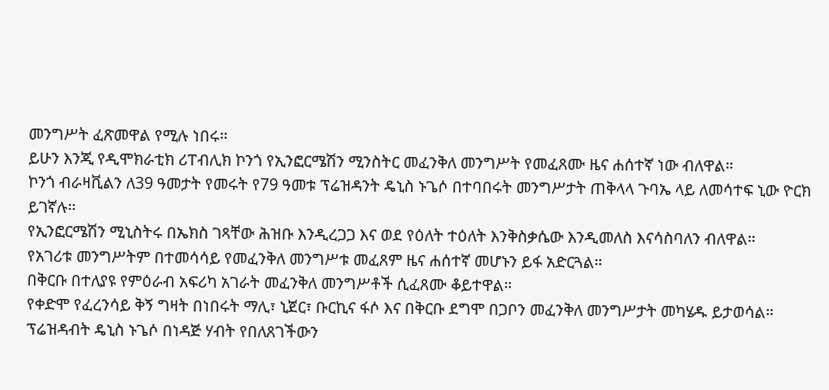መንግሥት ፈጽመዋል የሚሉ ነበሩ።
ይሁን እንጂ የዲሞክራቲክ ሪፐብሊክ ኮንጎ የኢንፎርሜሽን ሚንስትር መፈንቅለ መንግሥት የመፈጸሙ ዜና ሐሰተኛ ነው ብለዋል።
ኮንጎ ብራዛቪልን ለ39 ዓመታት የመሩት የ79 ዓመቱ ፕሬዝዳንት ዴኒስ ኑጌሶ በተባበሩት መንግሥታት ጠቅላላ ጉባኤ ላይ ለመሳተፍ ኒው ዮርክ ይገኛሉ።
የኢንፎርሜሽን ሚኒስትሩ በኤክስ ገጻቸው ሕዝቡ እንዲረጋጋ እና ወደ የዕለት ተዕለት እንቅስቃሴው እንዲመለስ እናሳስባለን ብለዋል።
የአገሪቱ መንግሥትም በተመሳሳይ የመፈንቅለ መንግሥቱ መፈጸም ዜና ሐሰተኛ መሆኑን ይፋ አድርጓል።
በቅርቡ በተለያዩ የምዕራብ አፍሪካ አገራት መፈንቅለ መንግሥቶች ሲፈጸሙ ቆይተዋል።
የቀድሞ የፈረንሳይ ቅኝ ግዛት በነበሩት ማሊ፣ ኒጀር፣ ቡርኪና ፋሶ እና በቅርቡ ደግሞ በጋቦን መፈንቅለ መንግሥታት መካሄዱ ይታወሳል።
ፕሬዝዳብት ዴኒስ ኑጌሶ በነዳጅ ሃብት የበለጸገችውን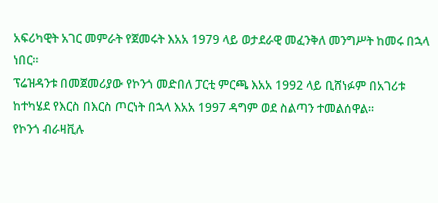አፍሪካዊት አገር መምራት የጀመሩት እአአ 1979 ላይ ወታደራዊ መፈንቅለ መንግሥት ከመሩ በኋላ ነበር።
ፕሬዝዳንቱ በመጀመሪያው የኮንጎ መድበለ ፓርቲ ምርጫ እአአ 1992 ላይ ቢሸነፉም በአገሪቱ ከተካሄደ የእርስ በእርስ ጦርነት በኋላ እአአ 1997 ዳግም ወደ ስልጣን ተመልሰዋል።
የኮንጎ ብራዛቪሉ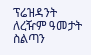ፕሬዝዳንት ለረዥም ዓመታት ስልጣን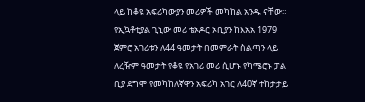ላይ ከቆዩ አፍሪካውያን መሪዎች መካከል አንዱ ናቸው።
የኢኳቶቲያል ጊኒው መሪ ቴኦዶር ኦቢያን ከእአአ 1979 ጀምሮ አገሪቱን ለ44 ዓመታት በመምራት ስልጣን ላይ ለረዥም ዓመታት የቆዩ የአገሪ መሪ ሲሆኑ የካሜሮኑ ፓል ቢያ ደግሞ የመካከለኛዋን አፍሪካ አገር ለ40ኛ ተከታታይ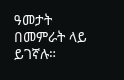ዓመታት በመምራት ላይ ይገኛሉ።